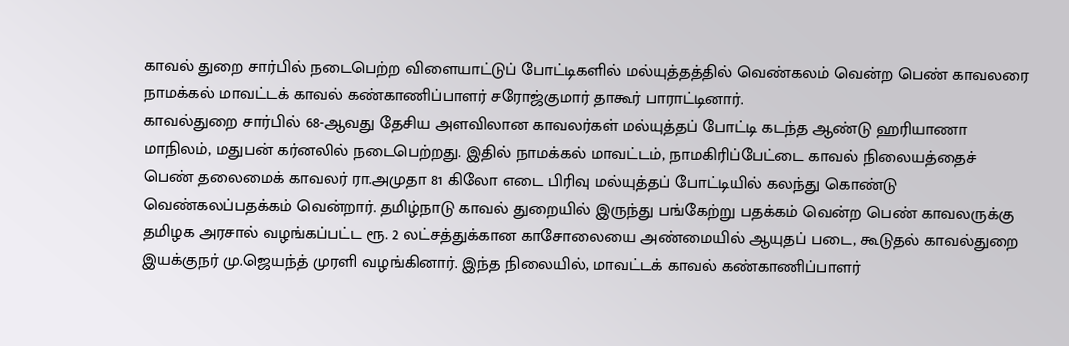காவல் துறை சார்பில் நடைபெற்ற விளையாட்டுப் போட்டிகளில் மல்யுத்தத்தில் வெண்கலம் வென்ற பெண் காவலரை நாமக்கல் மாவட்டக் காவல் கண்காணிப்பாளர் சரோஜ்குமார் தாகூர் பாராட்டினார்.
காவல்துறை சார்பில் 68-ஆவது தேசிய அளவிலான காவலர்கள் மல்யுத்தப் போட்டி கடந்த ஆண்டு ஹரியாணா மாநிலம், மதுபன் கர்னலில் நடைபெற்றது. இதில் நாமக்கல் மாவட்டம், நாமகிரிப்பேட்டை காவல் நிலையத்தைச் பெண் தலைமைக் காவலர் ரா.அமுதா 81 கிலோ எடை பிரிவு மல்யுத்தப் போட்டியில் கலந்து கொண்டு வெண்கலப்பதக்கம் வென்றார். தமிழ்நாடு காவல் துறையில் இருந்து பங்கேற்று பதக்கம் வென்ற பெண் காவலருக்கு தமிழக அரசால் வழங்கப்பட்ட ரூ. 2 லட்சத்துக்கான காசோலையை அண்மையில் ஆயுதப் படை, கூடுதல் காவல்துறை இயக்குநர் மு.ஜெயந்த் முரளி வழங்கினார். இந்த நிலையில், மாவட்டக் காவல் கண்காணிப்பாளர்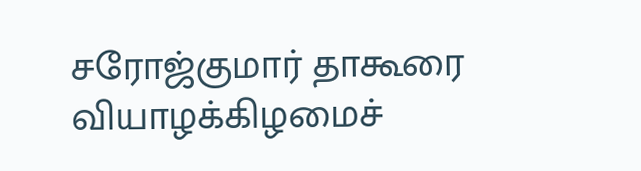சரோஜ்குமார் தாகூரை வியாழக்கிழமைச்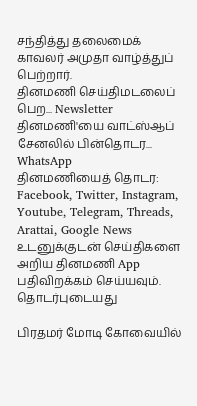சந்தித்து தலைமைக் காவலர் அமுதா வாழ்த்துப் பெற்றார்.
தினமணி செய்திமடலைப் பெற... Newsletter
தினமணி'யை வாட்ஸ்ஆப் சேனலில் பின்தொடர... WhatsApp
தினமணியைத் தொடர: Facebook, Twitter, Instagram, Youtube, Telegram, Threads, Arattai, Google News
உடனுக்குடன் செய்திகளை அறிய தினமணி App பதிவிறக்கம் செய்யவும்.
தொடர்புடையது

பிரதமர் மோடி கோவையில்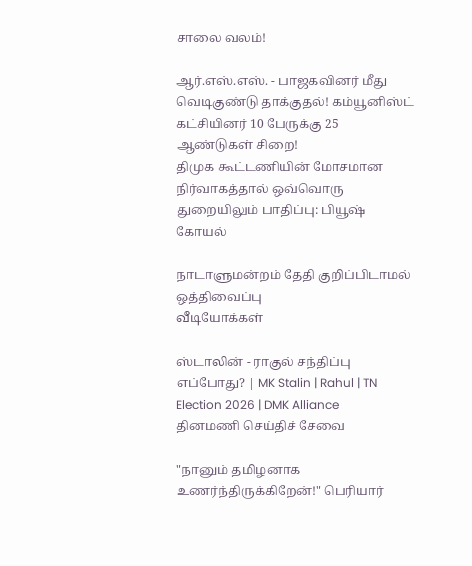சாலை வலம்!

ஆர்.எஸ்.எஸ். - பாஜகவினர் மீது வெடிகுண்டு தாக்குதல்! கம்யூனிஸ்ட் கட்சியினர் 10 பேருக்கு 25 ஆண்டுகள் சிறை!
திமுக கூட்டணியின் மோசமான நிர்வாகத்தால் ஒவ்வொரு துறையிலும் பாதிப்பு: பியூஷ் கோயல்

நாடாளுமன்றம் தேதி குறிப்பிடாமல் ஒத்திவைப்பு
வீடியோக்கள்

ஸ்டாலின் - ராகுல் சந்திப்பு எப்போது? | MK Stalin | Rahul | TN Election 2026 | DMK Alliance
தினமணி செய்திச் சேவை

"நானும் தமிழனாக உணர்ந்திருக்கிறேன்!" பெரியார்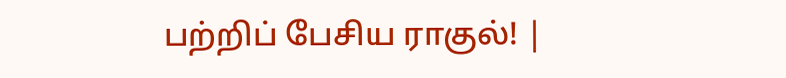பற்றிப் பேசிய ராகுல்! |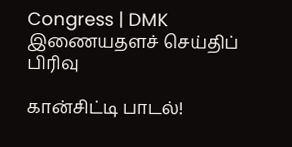Congress | DMK
இணையதளச் செய்திப் பிரிவு

கான்சிட்டி பாடல்!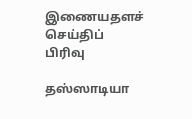இணையதளச் செய்திப் பிரிவு

தஸ்ஸாடியா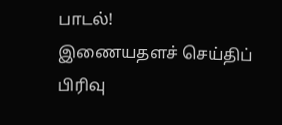பாடல்!
இணையதளச் செய்திப் பிரிவு